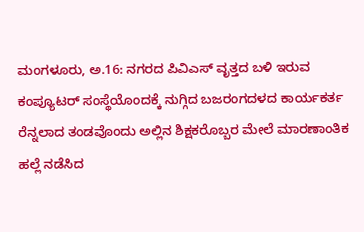ಮಂಗಳೂರು, ಅ.16: ನಗರದ ಪಿವಿಎಸ್ ವೃತ್ತದ ಬಳಿ ಇರುವ ಕಂಪ್ಯೂಟರ್ ಸಂಸ್ಥೆಯೊಂದಕ್ಕೆ ನುಗ್ಗಿದ ಬಜರಂಗದಳದ ಕಾರ್ಯಕರ್ತ ರೆನ್ನಲಾದ ತಂಡವೊಂದು ಅಲ್ಲಿನ ಶಿಕ್ಷಕರೊಬ್ಬರ ಮೇಲೆ ಮಾರಣಾಂತಿಕ ಹಲ್ಲೆ ನಡೆಸಿದ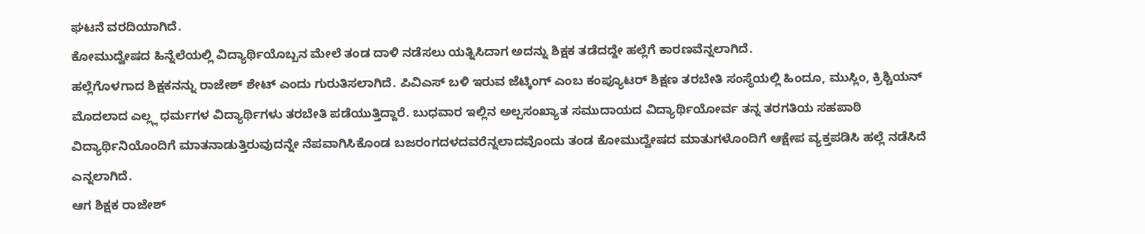ಘಟನೆ ವರದಿಯಾಗಿದೆ.
ಕೋಮುದ್ವೇಷದ ಹಿನ್ನೆಲೆಯಲ್ಲಿ ವಿದ್ಯಾರ್ಥಿಯೊಬ್ಬನ ಮೇಲೆ ತಂಡ ದಾಳಿ ನಡೆಸಲು ಯತ್ನಿಸಿದಾಗ ಅದನ್ನು ಶಿಕ್ಷಕ ತಡೆದದ್ದೇ ಹಲ್ಲೆಗೆ ಕಾರಣವೆನ್ನಲಾಗಿದೆ.
ಹಲ್ಲೆಗೊಳಗಾದ ಶಿಕ್ಷಕನನ್ನು ರಾಜೇಶ್ ಶೇಟ್ ಎಂದು ಗುರುತಿಸಲಾಗಿದೆ. ಪಿವಿಎಸ್ ಬಳಿ ಇರುವ ಜೆಟ್ಕಿಂಗ್ ಎಂಬ ಕಂಪ್ಯೂಟರ್ ಶಿಕ್ಷಣ ತರಬೇತಿ ಸಂಸ್ಥೆಯಲ್ಲಿ ಹಿಂದೂ, ಮುಸ್ಲಿಂ, ಕ್ರಿಶ್ಚಿಯನ್ ಮೊದಲಾದ ಎಲ್ಲ್ಲ ಧರ್ಮಗಳ ವಿದ್ಯಾರ್ಥಿಗಳು ತರಬೇತಿ ಪಡೆಯುತ್ತಿದ್ದಾರೆ. ಬುಧವಾರ ಇಲ್ಲಿನ ಅಲ್ಪಸಂಖ್ಯಾತ ಸಮುದಾಯದ ವಿದ್ಯಾರ್ಥಿಯೋರ್ವ ತನ್ನ ತರಗತಿಯ ಸಹಪಾಠಿ ವಿದ್ಯಾರ್ಥಿನಿಯೊಂದಿಗೆ ಮಾತನಾಡುತ್ತಿರುವುದನ್ನೇ ನೆಪವಾಗಿಸಿಕೊಂಡ ಬಜರಂಗದಳದವರೆನ್ನಲಾದವೊಂದು ತಂಡ ಕೋಮುದ್ವೇಷದ ಮಾತುಗಳೊಂದಿಗೆ ಆಕ್ಷೇಪ ವ್ಯಕ್ತಪಡಿಸಿ ಹಲ್ಲೆ ನಡೆಸಿದೆ ಎನ್ನಲಾಗಿದೆ.
ಆಗ ಶಿಕ್ಷಕ ರಾಜೇಶ್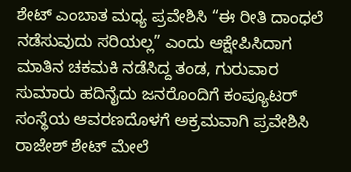ಶೇಟ್ ಎಂಬಾತ ಮಧ್ಯ ಪ್ರವೇಶಿಸಿ “ಈ ರೀತಿ ದಾಂಧಲೆ ನಡೆಸುವುದು ಸರಿಯಲ್ಲ” ಎಂದು ಆಕ್ಷೇಪಿಸಿದಾಗ ಮಾತಿನ ಚಕಮಕಿ ನಡೆಸಿದ್ದ ತಂಡ, ಗುರುವಾರ ಸುಮಾರು ಹದಿನೈದು ಜನರೊಂದಿಗೆ ಕಂಪ್ಯೂಟರ್ ಸಂಸ್ಥೆಯ ಆವರಣದೊಳಗೆ ಅಕ್ರಮವಾಗಿ ಪ್ರವೇಶಿಸಿ ರಾಜೇಶ್ ಶೇಟ್ ಮೇಲೆ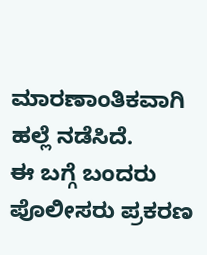ಮಾರಣಾಂತಿಕವಾಗಿ ಹಲ್ಲೆ ನಡೆಸಿದೆ.
ಈ ಬಗ್ಗೆ ಬಂದರು ಪೊಲೀಸರು ಪ್ರಕರಣ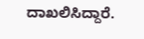ದಾಖಲಿಸಿದ್ದಾರೆ.